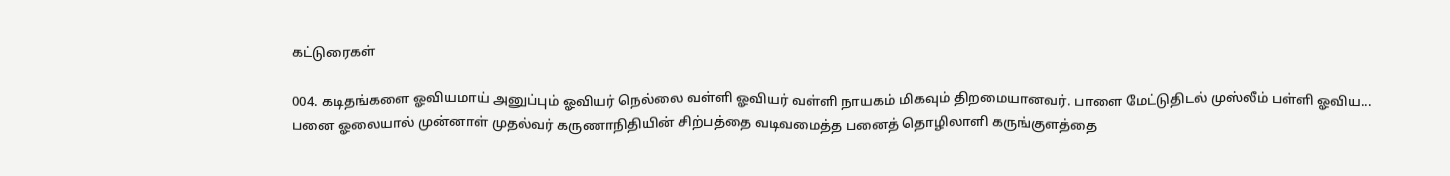கட்டுரைகள்

004. கடிதங்களை ஓவியமாய் அனுப்பும் ஓவியர் நெல்லை வள்ளி ஓவியர் வள்ளி நாயகம் மிகவும் திறமையானவர். பாளை மேட்டுதிடல் முஸ்லீம் பள்ளி ஓவிய...
பனை ஓலையால் முன்னாள் முதல்வர் கருணாநிதியின் சிற்பத்தை வடிவமைத்த பனைத் தொழிலாளி கருங்குளத்தை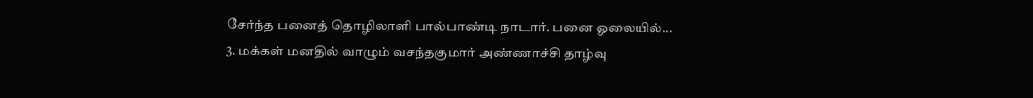சேர்ந்த பனைத் தொழிலாளி பால்பாண்டி நாடார். பனை ஓலையில்...
3. மக்கள் மனதில் வாழும் வசந்தகுமார் அண்ணாச்சி தாழ்வு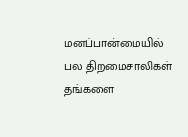மனப்பான்மையில் பல திறமைசாலிகள் தங்களை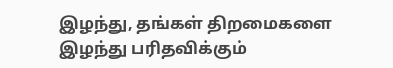இழந்து, தங்கள் திறமைகளை இழந்து பரிதவிக்கும்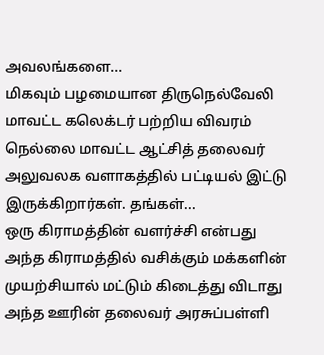அவலங்களை...
மிகவும் பழமையான திருநெல்வேலி மாவட்ட கலெக்டர் பற்றிய விவரம் நெல்லை மாவட்ட ஆட்சித் தலைவர் அலுவலக வளாகத்தில் பட்டியல் இட்டு இருக்கிறார்கள். தங்கள்...
ஒரு கிராமத்தின் வளர்ச்சி என்பது அந்த கிராமத்தில் வசிக்கும் மக்களின் முயற்சியால் மட்டும் கிடைத்து விடாது அந்த ஊரின் தலைவர் அரசுப்பள்ளி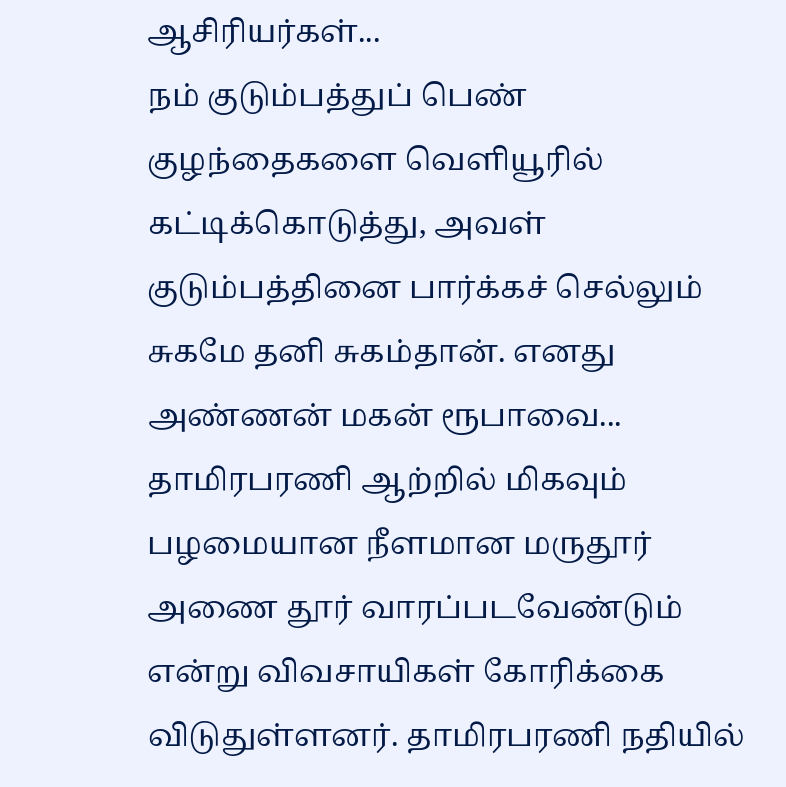ஆசிரியர்கள்...
நம் குடும்பத்துப் பெண் குழந்தைகளை வெளியூரில் கட்டிக்கொடுத்து, அவள் குடும்பத்தினை பார்க்கச் செல்லும் சுகமே தனி சுகம்தான். எனது அண்ணன் மகன் ரூபாவை...
தாமிரபரணி ஆற்றில் மிகவும் பழமையான நீளமான மருதூர் அணை தூர் வாரப்படவேண்டும் என்று விவசாயிகள் கோரிக்கை விடுதுள்ளனர். தாமிரபரணி நதியில்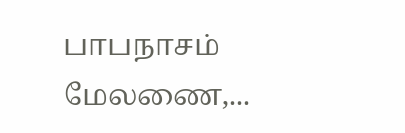பாபநாசம் மேலணை,...